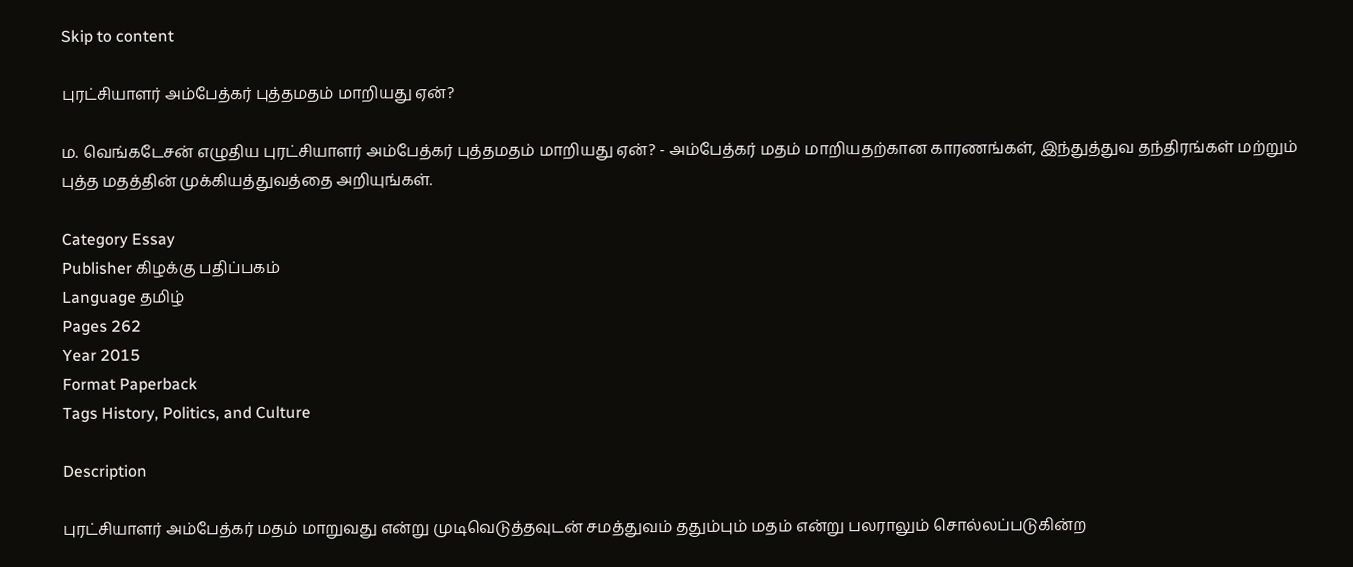Skip to content

புரட்சியாளர் அம்பேத்கர் புத்தமதம் மாறியது ஏன்?

ம. வெங்கடேசன் எழுதிய புரட்சியாளர் அம்பேத்கர் புத்தமதம் மாறியது ஏன்? - அம்பேத்கர் மதம் மாறியதற்கான காரணங்கள், இந்துத்துவ தந்திரங்கள் மற்றும் புத்த மதத்தின் முக்கியத்துவத்தை அறியுங்கள்.

Category Essay
Publisher கிழக்கு பதிப்பகம்
Language தமிழ்
Pages 262
Year 2015
Format Paperback
Tags History, Politics, and Culture

Description

புரட்சியாளர் அம்பேத்கர் மதம் மாறுவது என்று முடிவெடுத்தவுடன் சமத்துவம் ததும்பும் மதம் என்று பலராலும் சொல்லப்படுகின்ற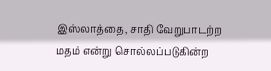இஸ்லாத்தை, சாதி வேறுபாடற்ற மதம் என்று சொல்லப்படுகின்ற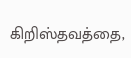கிறிஸ்தவத்தை,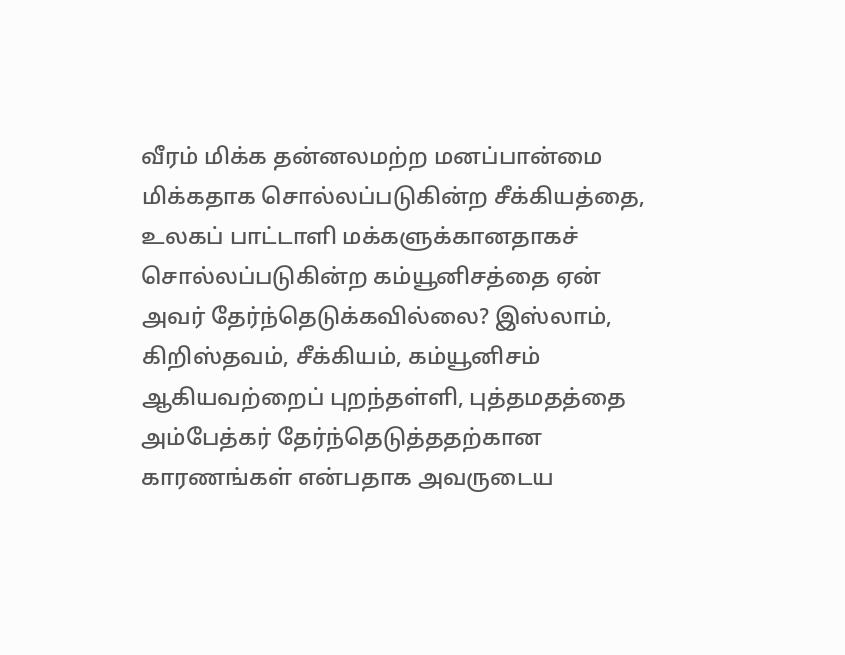வீரம் மிக்க தன்னலமற்ற மனப்பான்மை மிக்கதாக சொல்லப்படுகின்ற சீக்கியத்தை, உலகப் பாட்டாளி மக்களுக்கானதாகச் சொல்லப்படுகின்ற கம்யூனிசத்தை ஏன் அவர் தேர்ந்தெடுக்கவில்லை? இஸ்லாம், கிறிஸ்தவம், சீக்கியம், கம்யூனிசம் ஆகியவற்றைப் புறந்தள்ளி, புத்தமதத்தை அம்பேத்கர் தேர்ந்தெடுத்ததற்கான காரணங்கள் என்பதாக அவருடைய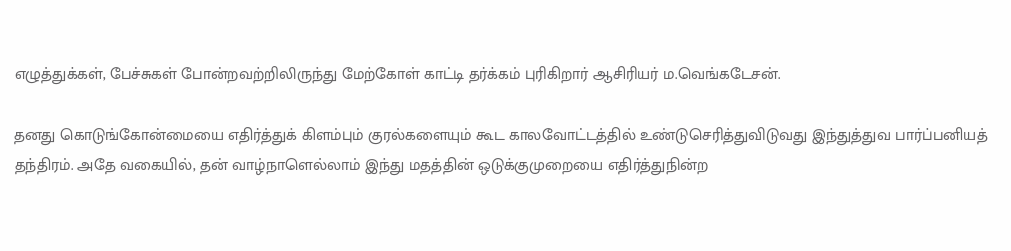எழுத்துக்கள், பேச்சுகள் போன்றவற்றிலிருந்து மேற்கோள் காட்டி தர்க்கம் புரிகிறார் ஆசிரியர் ம.வெங்கடேசன்.

தனது கொடுங்கோன்மையை எதிர்த்துக் கிளம்பும் குரல்களையும் கூட காலவோட்டத்தில் உண்டுசெரித்துவிடுவது இந்துத்துவ பார்ப்பனியத் தந்திரம். அதே வகையில், தன் வாழ்நாளெல்லாம் இந்து மதத்தின் ஒடுக்குமுறையை எதிர்த்துநின்ற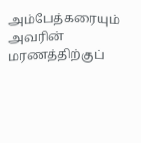அம்பேத்கரையும் அவரின் மரணத்திற்குப்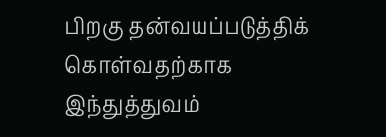பிறகு தன்வயப்படுத்திக் கொள்வதற்காக இந்துத்துவம்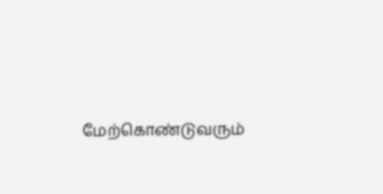மேற்கொண்டுவரும்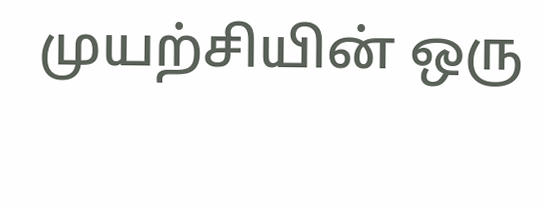முயற்சியின் ஒரு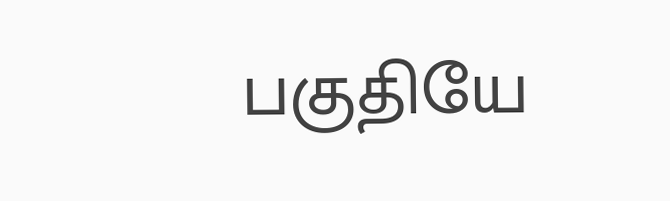பகுதியே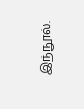இந்நூல்.